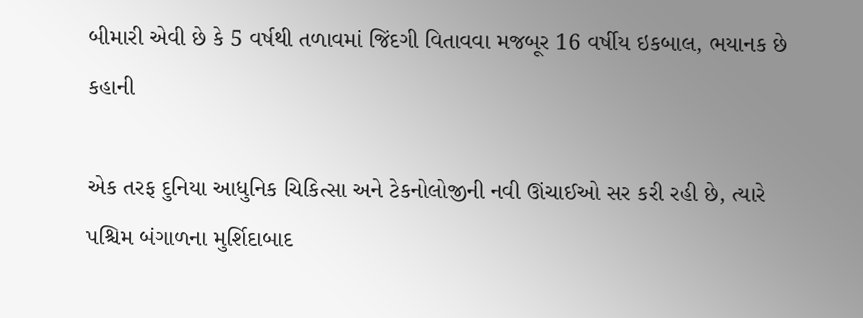બીમારી એવી છે કે 5 વર્ષથી તળાવમાં જિંદગી વિતાવવા મજબૂર 16 વર્ષીય ઇકબાલ, ભયાનક છે કહાની

એક તરફ દુનિયા આધુનિક ચિકિત્સા અને ટેકનોલોજીની નવી ઊંચાઈઓ સર કરી રહી છે, ત્યારે પશ્ચિમ બંગાળના મુર્શિદાબાદ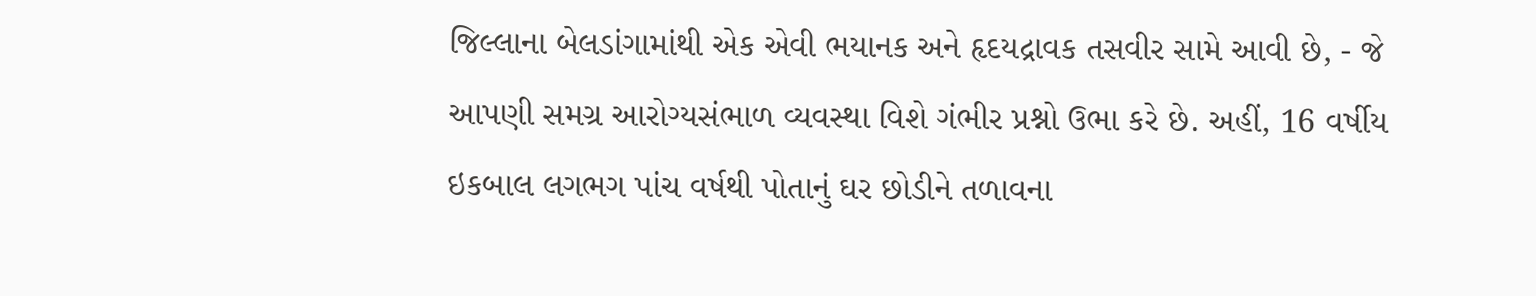જિલ્લાના બેલડાંગામાંથી એક એવી ભયાનક અને હૃદયદ્રાવક તસવીર સામે આવી છે, - જે આપણી સમગ્ર આરોગ્યસંભાળ વ્યવસ્થા વિશે ગંભીર પ્રશ્નો ઉભા કરે છે. અહીં, 16 વર્ષીય ઇકબાલ લગભગ પાંચ વર્ષથી પોતાનું ઘર છોડીને તળાવના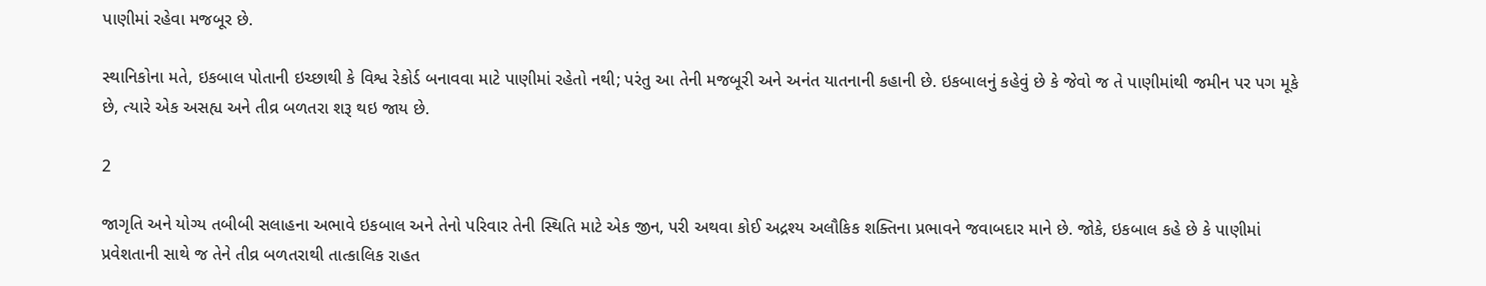પાણીમાં રહેવા મજબૂર છે.

સ્થાનિકોના મતે, ઇકબાલ પોતાની ઇચ્છાથી કે વિશ્વ રેકોર્ડ બનાવવા માટે પાણીમાં રહેતો નથી; પરંતુ આ તેની મજબૂરી અને અનંત યાતનાની કહાની છે. ઇકબાલનું કહેવું છે કે જેવો જ તે પાણીમાંથી જમીન પર પગ મૂકે છે, ત્યારે એક અસહ્ય અને તીવ્ર બળતરા શરૂ થઇ જાય છે.

2

જાગૃતિ અને યોગ્ય તબીબી સલાહના અભાવે ઇકબાલ અને તેનો પરિવાર તેની સ્થિતિ માટે એક જીન, પરી અથવા કોઈ અદ્રશ્ય અલૌકિક શક્તિના પ્રભાવને જવાબદાર માને છે. જોકે, ઇકબાલ કહે છે કે પાણીમાં પ્રવેશતાની સાથે જ તેને તીવ્ર બળતરાથી તાત્કાલિક રાહત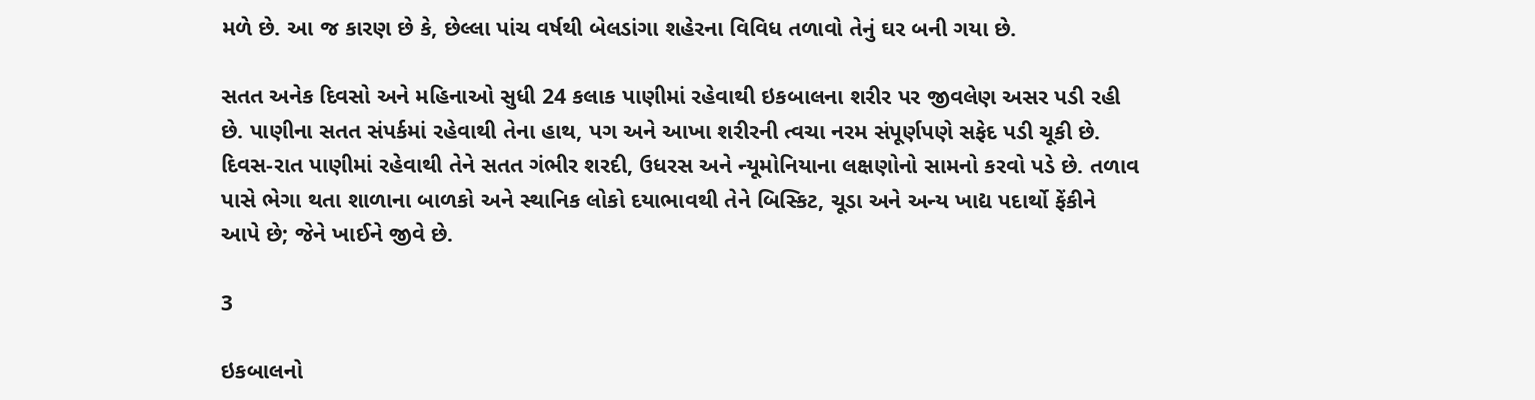મળે છે. આ જ કારણ છે કે, છેલ્લા પાંચ વર્ષથી બેલડાંગા શહેરના વિવિધ તળાવો તેનું ઘર બની ગયા છે.

સતત અનેક દિવસો અને મહિનાઓ સુધી 24 કલાક પાણીમાં રહેવાથી ઇકબાલના શરીર પર જીવલેણ અસર પડી રહી છે. પાણીના સતત સંપર્કમાં રહેવાથી તેના હાથ, પગ અને આખા શરીરની ત્વચા નરમ સંપૂર્ણપણે સફેદ પડી ચૂકી છે. દિવસ-રાત પાણીમાં રહેવાથી તેને સતત ગંભીર શરદી, ઉધરસ અને ન્યૂમોનિયાના લક્ષણોનો સામનો કરવો પડે છે. તળાવ પાસે ભેગા થતા શાળાના બાળકો અને સ્થાનિક લોકો દયાભાવથી તેને બિસ્કિટ, ચૂડા અને અન્ય ખાદ્ય પદાર્થો ફેંકીને આપે છે; જેને ખાઈને જીવે છે.

3

ઇકબાલનો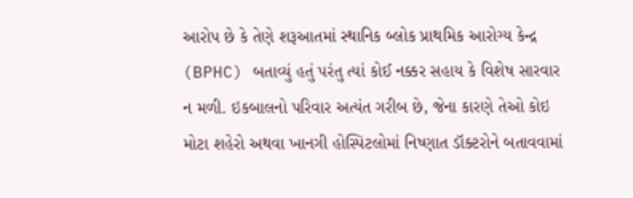આરોપ છે કે તેણે શરૂઆતમાં સ્થાનિક બ્લોક પ્રાથમિક આરોગ્ય કેન્દ્ર (BPHC) બતાવ્યું હતું પરંતુ ત્યાં કોઈ નક્કર સહાય કે વિશેષ સારવાર ન મળી. ઇકબાલનો પરિવાર અત્યંત ગરીબ છે, જેના કારણે તેઓ કોઇ મોટા શહેરો અથવા ખાનગી હોસ્પિટલોમાં નિષ્ણાત ડૉક્ટરોને બતાવવામાં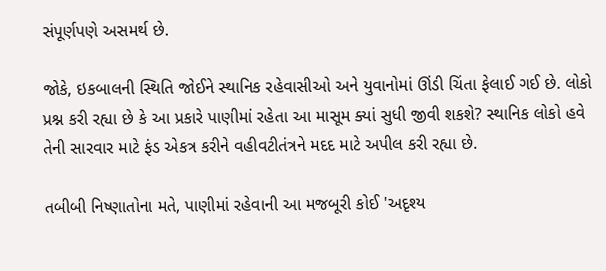સંપૂર્ણપણે અસમર્થ છે.

જોકે, ઇકબાલની સ્થિતિ જોઈને સ્થાનિક રહેવાસીઓ અને યુવાનોમાં ઊંડી ચિંતા ફેલાઈ ગઈ છે. લોકો પ્રશ્ન કરી રહ્યા છે કે આ પ્રકારે પાણીમાં રહેતા આ માસૂમ ક્યાં સુધી જીવી શકશે? સ્થાનિક લોકો હવે તેની સારવાર માટે ફંડ એકત્ર કરીને વહીવટીતંત્રને મદદ માટે અપીલ કરી રહ્યા છે.

તબીબી નિષ્ણાતોના મતે, પાણીમાં રહેવાની આ મજબૂરી કોઈ 'અદૃશ્ય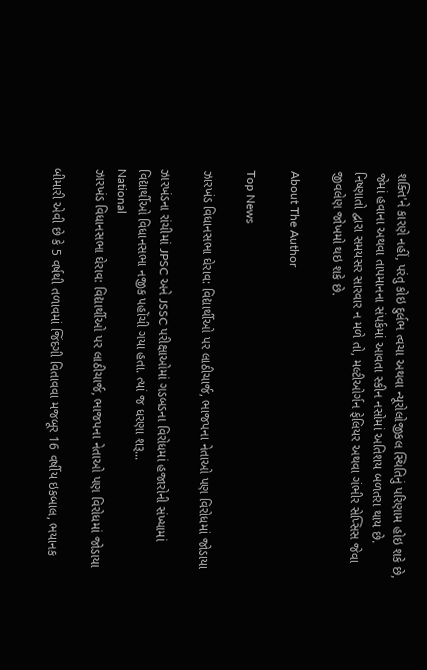શક્તિ'ને કારણે નહીં, પરંતુ કોઇ દુર્લભ ત્વચા અથવા ન્યૂરોલોજીકલ સ્થિતિનું પરિણામ હોઇ શકે છે, જેમાં હવાના અથવા તાપમાનના સંપર્કમાં આવતા સ્કીન નસોમાં અતિશય બળતરા થાય છે. નિષ્ણાતો દ્વારા સમયસર સારવાર ન મળે તો, મલ્ટીઓર્ગન ફેલિયર અથવા ગંભીર સેપ્સિસ જેવા જીવલેણ જોખમો થઇ શકે છે.

About The Author

Top News

ઝારખંડ વિધાનસભા ઘેરાવ: વિદ્યાર્થીઓ પર લાઠીચાર્જ, ભાજપના નેતાઓ પણ વિરોધમાં જોડાયા

ઝારખંડના રાંચીમાં JPSC અને JSSC પરીક્ષાઓમાં ગડબડના વિરોધમાં હજારોની સંખ્યામાં વિદ્યાર્થીઓ વિધાનસભા નજીક પહોંચી ગયા હતા. ત્યાં જ ધરણા શરૂ...
National
ઝારખંડ વિધાનસભા ઘેરાવ: વિદ્યાર્થીઓ પર લાઠીચાર્જ, ભાજપના નેતાઓ પણ વિરોધમાં જોડાયા

બીમારી એવી છે કે 5 વર્ષથી તળાવમાં જિંદગી વિતાવવા મજબૂર 16 વર્ષીય ઇકબાલ, ભયાનક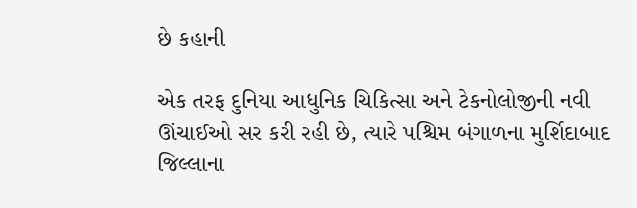છે કહાની

એક તરફ દુનિયા આધુનિક ચિકિત્સા અને ટેકનોલોજીની નવી ઊંચાઈઓ સર કરી રહી છે, ત્યારે પશ્ચિમ બંગાળના મુર્શિદાબાદ જિલ્લાના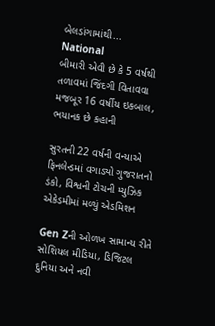બેલડાંગામાંથી...
National
બીમારી એવી છે કે 5 વર્ષથી તળાવમાં જિંદગી વિતાવવા મજબૂર 16 વર્ષીય ઇકબાલ, ભયાનક છે કહાની

સુરતની 22 વર્ષની વન્યાએ ફિનલેન્ડમાં વગાડ્યો ગુજરાતનો ડંકો, વિશ્વની ટોચની મ્યુઝિક એકેડમીમાં મળ્યું એડમિશન

Gen Zની ઓળખ સામાન્ય રીતે સોશિયલ મીડિયા, ડિજિટલ દુનિયા અને નવી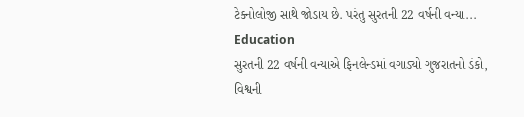ટેક્નોલોજી સાથે જોડાય છે. પરંતુ સુરતની 22 વર્ષની વન્યા...
Education
સુરતની 22 વર્ષની વન્યાએ ફિનલેન્ડમાં વગાડ્યો ગુજરાતનો ડંકો, વિશ્વની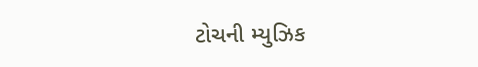ટોચની મ્યુઝિક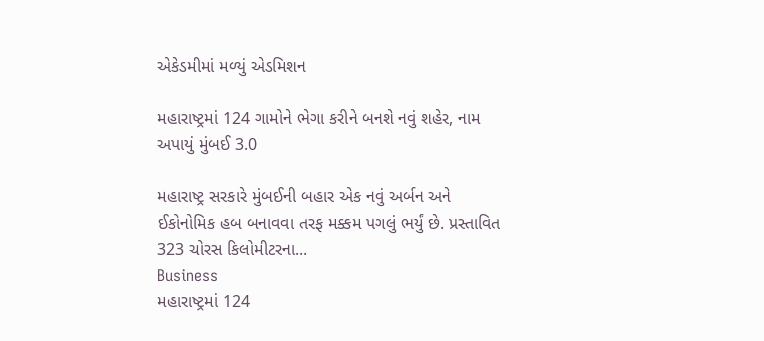એકેડમીમાં મળ્યું એડમિશન

મહારાષ્ટ્રમાં 124 ગામોને ભેગા કરીને બનશે નવું શહેર, નામ અપાયું મુંબઈ 3.0

મહારાષ્ટ્ર સરકારે મુંબઈની બહાર એક નવું અર્બન અને ઈકોનોમિક હબ બનાવવા તરફ મક્કમ પગલું ભર્યું છે. પ્રસ્તાવિત 323 ચોરસ કિલોમીટરના...
Business
મહારાષ્ટ્રમાં 124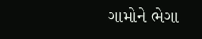ગામોને ભેગા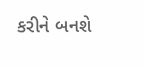કરીને બનશે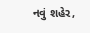નવું શહેર,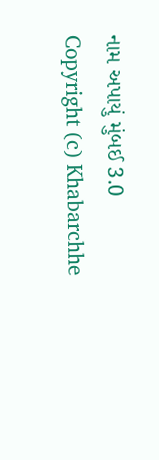નામ અપાયું મુંબઈ 3.0
Copyright (c) Khabarchhe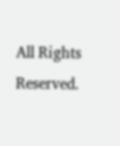All Rights Reserved.